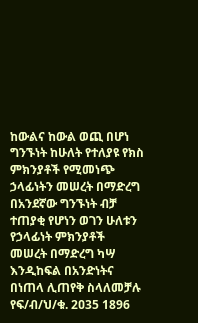ከውልና ከውል ወጪ በሆነ ግንኙነት ከሁለት የተለያዩ የክስ ምክንያቶች የሚመነጭ ኃላፊነትን መሠረት በማድረግ በአንደኛው ግንኙነት ብቻ ተጠያቂ የሆነን ወገን ሁለቱን የኃላፊነት ምክንያቶች መሠረት በማድረግ ካሣ እንዲከፍል በአንድነትና በነጠላ ሊጠየቅ ስላለመቻሉ የፍ/ብ/ህ/ቁ. 2ዐ35 1896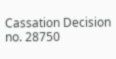Cassation Decision no. 28750